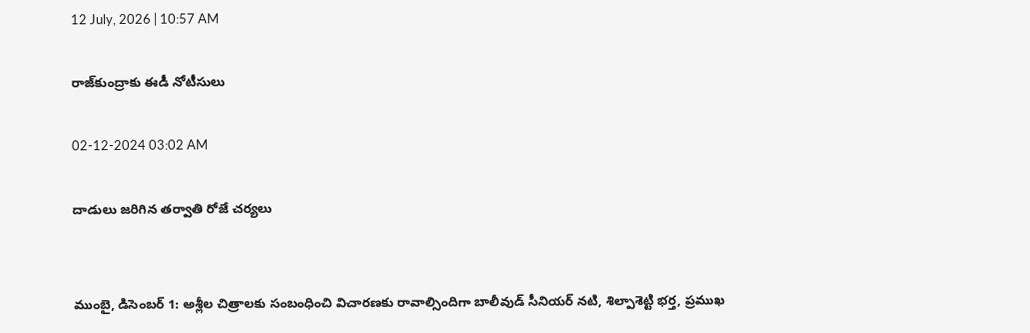12 July, 2026 | 10:57 AM

రాజ్‌కుంద్రాకు ఈడీ నోటీసులు

02-12-2024 03:02 AM

దాడులు జరిగిన తర్వాతి రోజే చర్యలు


ముంబై, డిసెంబర్ 1: అశ్లీల చిత్రాలకు సంబంధించి విచారణకు రావాల్సిందిగా బాలీవుడ్ సీనియర్ నటి, శిల్పాశెట్టి భర్త, ప్రముఖ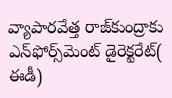వ్యాపారవేత్త రాజ్‌కుంద్రాకు ఎన్‌ఫోర్స్‌మెంట్ డైరెక్టరేట్( ఈడీ)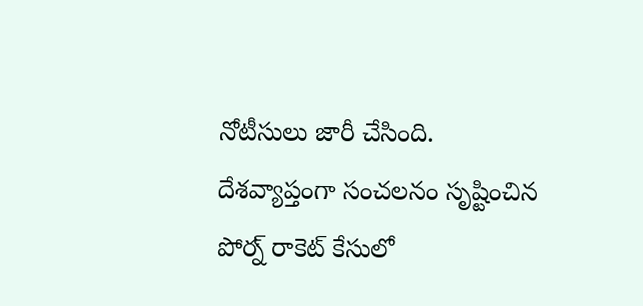నోటీసులు జారీ చేసింది. దేశవ్యాప్తంగా సంచలనం సృష్టించిన పోర్న్ రాకెట్ కేసులో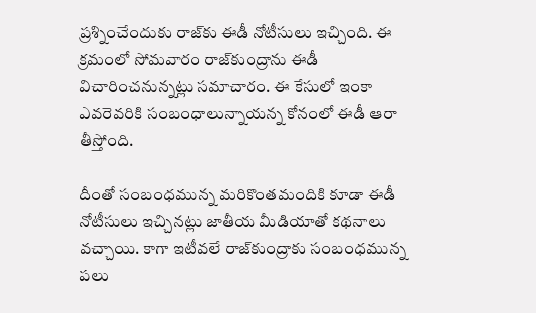ప్రశ్నించేందుకు రాజ్‌కు ఈడీ నోటీసులు ఇచ్చింది. ఈ క్రమంలో సోమవారం రాజ్‌కుంద్రాను ఈడీ విచారించనున్నట్లు సమాచారం. ఈ కేసులో ఇంకా ఎవరెవరికి సంబంధాలున్నాయన్న కోనంలో ఈడీ ఆరా తీస్తోంది.

దీంతో సంబంధమున్న మరికొంతమందికి కూడా ఈడీ నోటీసులు ఇచ్చినట్లు జాతీయ మీడియాతో కథనాలు వచ్చాయి. కాగా ఇటీవలే రాజ్‌కుంద్రాకు సంబంధమున్న పలు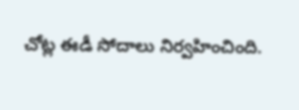చోట్ల ఈడీ సోదాలు నిర్వహించింది.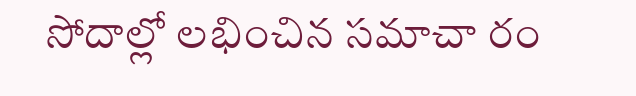సోదాల్లో లభించిన సమాచా రం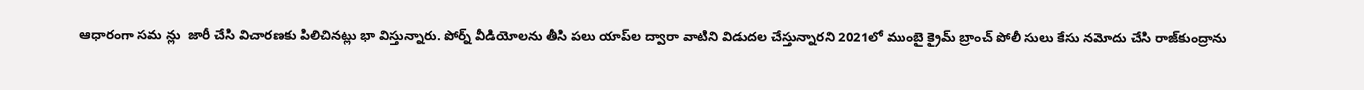ఆధారంగా సమ న్లు  జారీ చేసి విచారణకు పిలిచినట్లు భా విస్తున్నారు. పోర్న్ వీడియోలను తీసి పలు యాప్‌ల ద్వారా వాటిని విడుదల చేస్తున్నారని 2021లో ముంబై క్రైమ్ బ్రాంచ్ పోలీ సులు కేసు నమోదు చేసి రాజ్‌కుంద్రాను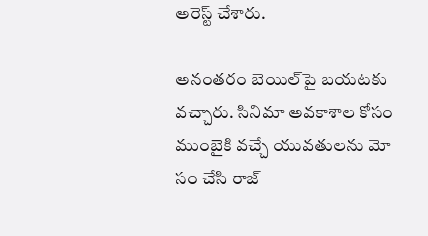అరెస్ట్ చేశారు.

అనంతరం బెయిల్‌పై బయటకు వచ్చారు. సినిమా అవకాశాల కోసం ముంబైకి వచ్చే యువతులను మో సం చేసి రాజ్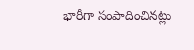భారీగా సంపాదించినట్లు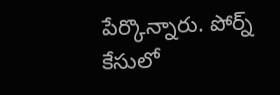పేర్కొన్నారు. పోర్న్ కేసులో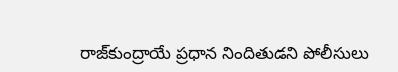రాజ్‌కుంద్రాయే ప్రధాన నిందితుడని పోలీసులు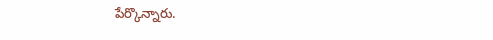పేర్కొన్నారు.